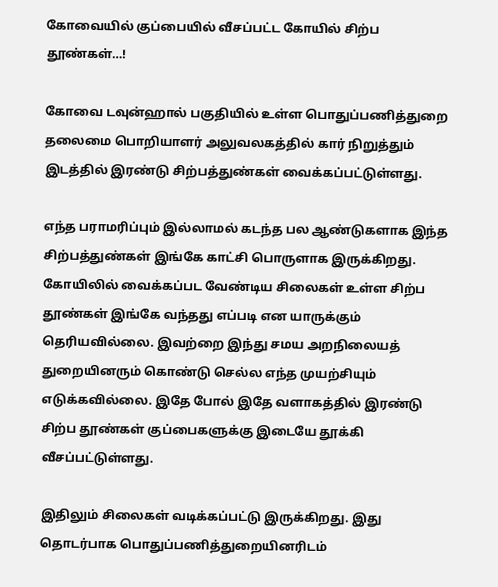கோவையில் குப்பையில் வீசப்பட்ட கோயில் சிற்ப தூண்கள்…!

கோவை டவுன்ஹால் பகுதியில் உள்ள பொதுப்பணித்துறை தலைமை பொறியாளர் அலுவலகத்தில் கார் நிறுத்தும் இடத்தில் இரண்டு சிற்பத்துண்கள் வைக்கப்பட்டுள்ளது.

எந்த பராமரிப்பும் இல்லாமல் கடந்த பல ஆண்டுகளாக இந்த சிற்பத்துண்கள் இங்கே காட்சி பொருளாக இருக்கிறது. கோயிலில் வைக்கப்பட வேண்டிய சிலைகள் உள்ள சிற்ப தூண்கள் இங்கே வந்தது எப்படி என யாருக்கும் தெரியவில்லை. இவற்றை இந்து சமய அறநிலையத் துறையினரும் கொண்டு செல்ல எந்த முயற்சியும் எடுக்கவில்லை. இதே போல் இதே வளாகத்தில் இரண்டு சிற்ப தூண்கள் குப்பைகளுக்கு இடையே தூக்கி வீசப்பட்டுள்ளது.

இதிலும் சிலைகள் வடிக்கப்பட்டு இருக்கிறது. இது தொடர்பாக பொதுப்பணித்துறையினரிடம்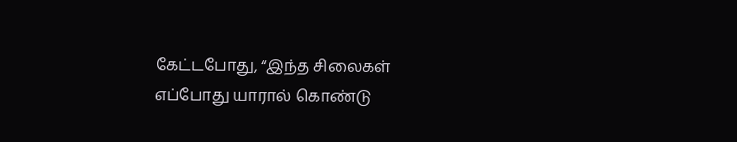கேட்டபோது, “இந்த சிலைகள் எப்போது யாரால் கொண்டு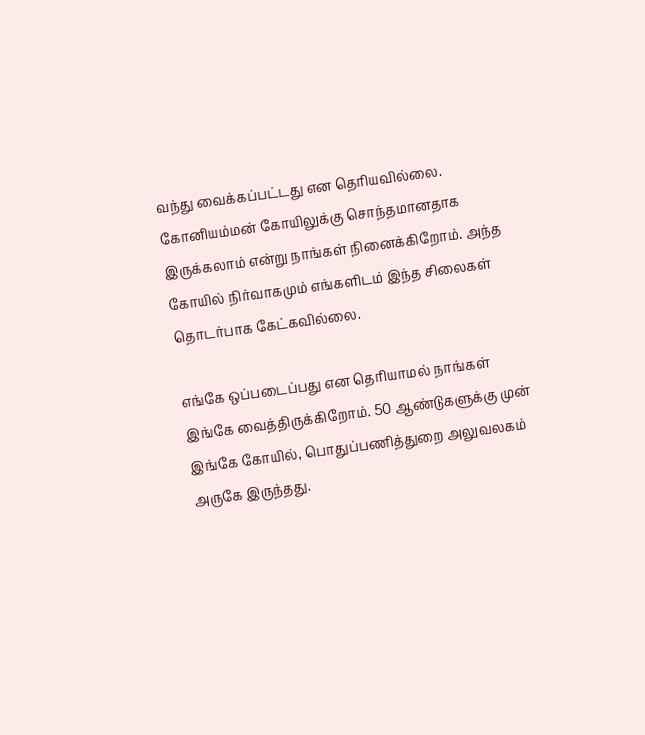வந்து வைக்கப்பட்டது என தெரியவில்லை. கோனியம்மன் கோயிலுக்கு சொந்தமானதாக இருக்கலாம் என்று நாங்கள் நினைக்கிறோம். அந்த கோயில் நிர்வாகமும் எங்களிடம் இந்த சிலைகள் தொடர்பாக கேட்கவில்லை.

எங்கே ஒப்படைப்பது என தெரியாமல் நாங்கள் இங்கே வைத்திருக்கிறோம். 50 ஆண்டுகளுக்கு முன் இங்கே கோயில், பொதுப்பணித்துறை அலுவலகம் அருகே இருந்தது.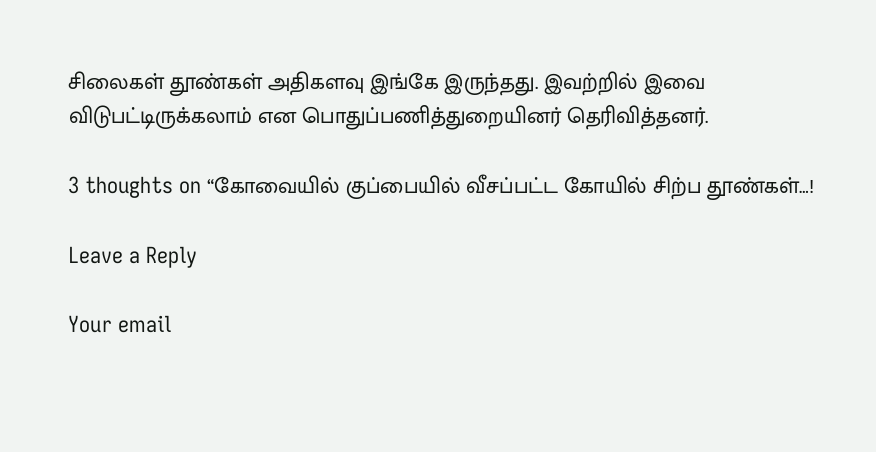சிலைகள் தூண்கள் அதிகளவு இங்கே இருந்தது. இவற்றில் இவை விடுபட்டிருக்கலாம் என பொதுப்பணித்துறையினர் தெரிவித்தனர்.

3 thoughts on “கோவையில் குப்பையில் வீசப்பட்ட கோயில் சிற்ப தூண்கள்…!

Leave a Reply

Your email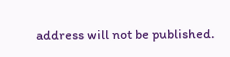address will not be published.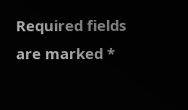Required fields are marked *